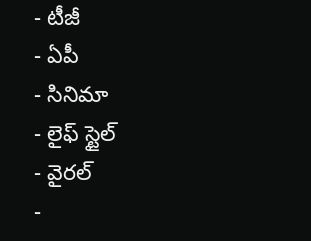- టీజీ
- ఏపీ
- సినిమా
- లైఫ్ స్టైల్
- వైరల్
-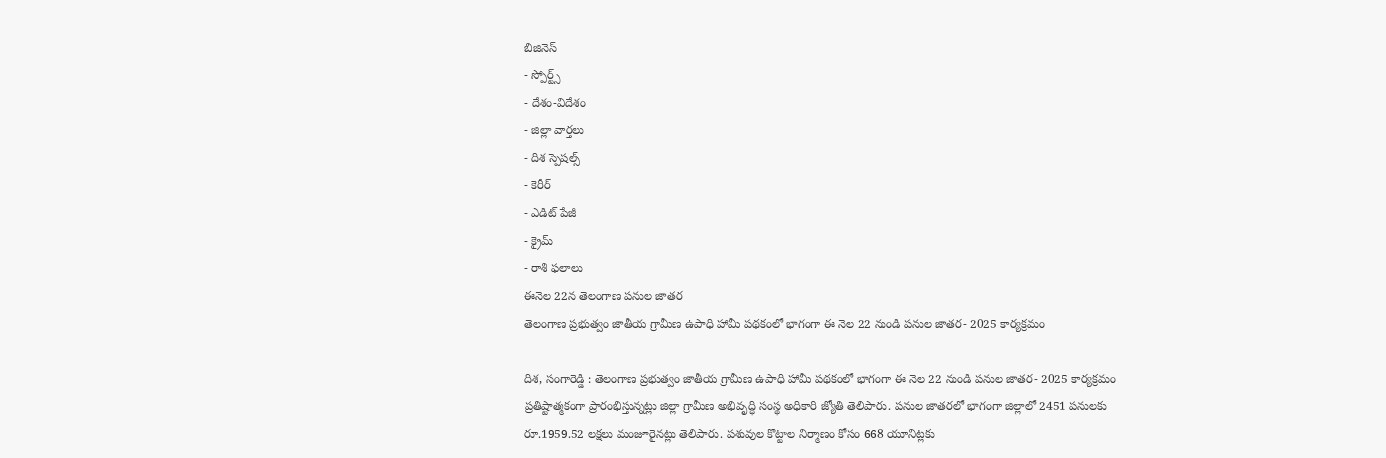బిజినెస్
- స్పోర్ట్స్
- దేశం-విదేశం
- జిల్లా వార్తలు
- దిశ స్పెషల్స్
- కెరీర్
- ఎడిట్ పేజీ
- క్రైమ్
- రాశి ఫలాలు
ఈనెల 22న తెలంగాణ పనుల జాతర
తెలంగాణ ప్రభుత్వం జాతీయ గ్రామీణ ఉపాధి హామీ పథకంలో భాగంగా ఈ నెల 22 నుండి పనుల జాతర- 2025 కార్యక్రమం

దిశ, సంగారెడ్డి : తెలంగాణ ప్రభుత్వం జాతీయ గ్రామీణ ఉపాధి హామీ పథకంలో భాగంగా ఈ నెల 22 నుండి పనుల జాతర- 2025 కార్యక్రమం ప్రతిష్టాత్మకంగా ప్రారంభిస్తున్నట్లు జిల్లా గ్రామీణ అభివృద్ధి సంస్థ అధికారి జ్యోతి తెలిపారు. పనుల జాతరలో భాగంగా జిల్లాలో 2451 పనులకు రూ.1959.52 లక్షలు మంజూరైనట్లు తెలిపారు. పశువుల కొట్టాల నిర్మాణం కోసం 668 యూనిట్లకు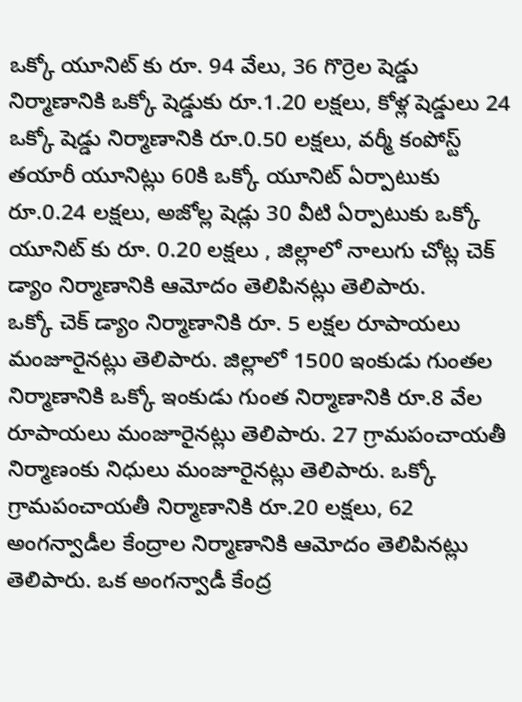ఒక్కో యూనిట్ కు రూ. 94 వేలు, 36 గొర్రెల షెడ్డు నిర్మాణానికి ఒక్కో షెడ్డుకు రూ.1.20 లక్షలు, కోళ్ల షెడ్డులు 24 ఒక్కో షెడ్డు నిర్మాణానికి రూ.0.50 లక్షలు, వర్మీ కంపోస్ట్ తయారీ యూనిట్లు 60కి ఒక్కో యూనిట్ ఏర్పాటుకు రూ.0.24 లక్షలు, అజోల్ల షెడ్లు 30 వీటి ఏర్పాటుకు ఒక్కో యూనిట్ కు రూ. 0.20 లక్షలు , జిల్లాలో నాలుగు చోట్ల చెక్ డ్యాం నిర్మాణానికి ఆమోదం తెలిపినట్లు తెలిపారు.
ఒక్కో చెక్ డ్యాం నిర్మాణానికి రూ. 5 లక్షల రూపాయలు మంజూరైనట్లు తెలిపారు. జిల్లాలో 1500 ఇంకుడు గుంతల నిర్మాణానికి ఒక్కో ఇంకుడు గుంత నిర్మాణానికి రూ.8 వేల రూపాయలు మంజూరైనట్లు తెలిపారు. 27 గ్రామపంచాయతీ నిర్మాణంకు నిధులు మంజూరైనట్లు తెలిపారు. ఒక్కో గ్రామపంచాయతీ నిర్మాణానికి రూ.20 లక్షలు, 62 అంగన్వాడీల కేంద్రాల నిర్మాణానికి ఆమోదం తెలిపినట్లు తెలిపారు. ఒక అంగన్వాడీ కేంద్ర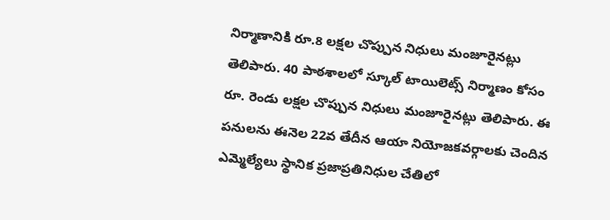నిర్మాణానికి రూ.8 లక్షల చొప్పున నిధులు మంజూరైనట్లు తెలిపారు. 40 పాఠశాలలో స్కూల్ టాయిలెట్స్ నిర్మాణం కోసం రూ. రెండు లక్షల చొప్పున నిధులు మంజూరైనట్లు తెలిపారు. ఈ పనులను ఈనెల 22వ తేదీన ఆయా నియోజకవర్గాలకు చెందిన ఎమ్మెల్యేలు స్థానిక ప్రజాప్రతినిధుల చేతిలో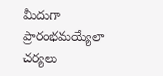మీదుగా ప్రారంభమయ్యేలా చర్యలు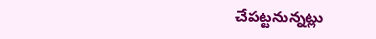చేపట్టనున్నట్లు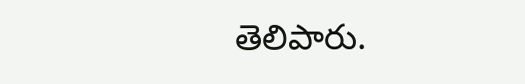తెలిపారు.